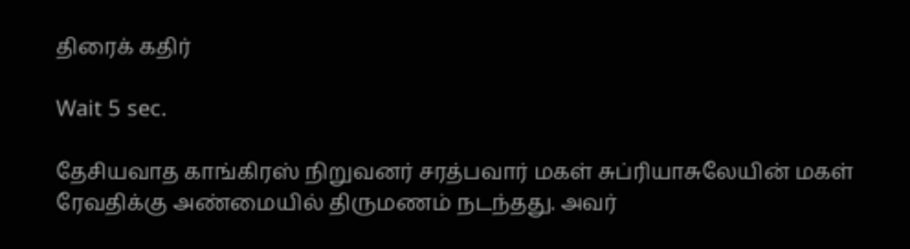திரைக் கதிர்

Wait 5 sec.

தேசியவாத காங்கிரஸ் நிறுவனர் சரத்பவார் மகள் சுப்ரியாசுலேயின் மகள் ரேவதிக்கு அண்மையில் திருமணம் நடந்தது. அவர்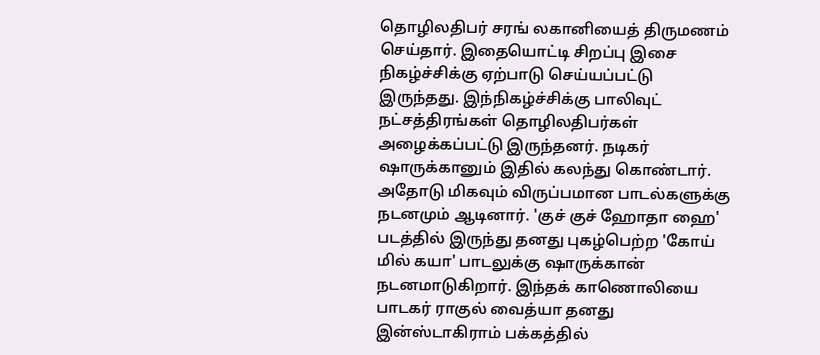தொழிலதிபர் சரங் லகானியைத் திருமணம் செய்தார். இதையொட்டி சிறப்பு இசை நிகழ்ச்சிக்கு ஏற்பாடு செய்யப்பட்டு இருந்தது. இந்நிகழ்ச்சிக்கு பாலிவுட் நட்சத்திரங்கள் தொழிலதிபர்கள் அழைக்கப்பட்டு இருந்தனர். நடிகர் ஷாருக்கானும் இதில் கலந்து கொண்டார். அதோடு மிகவும் விருப்பமான பாடல்களுக்கு நடனமும் ஆடினார். 'குச் குச் ஹோதா ஹை' படத்தில் இருந்து தனது புகழ்பெற்ற 'கோய் மில் கயா' பாடலுக்கு ஷாருக்கான் நடனமாடுகிறார். இந்தக் காணொலியை பாடகர் ராகுல் வைத்யா தனது இன்ஸ்டாகிராம் பக்கத்தில்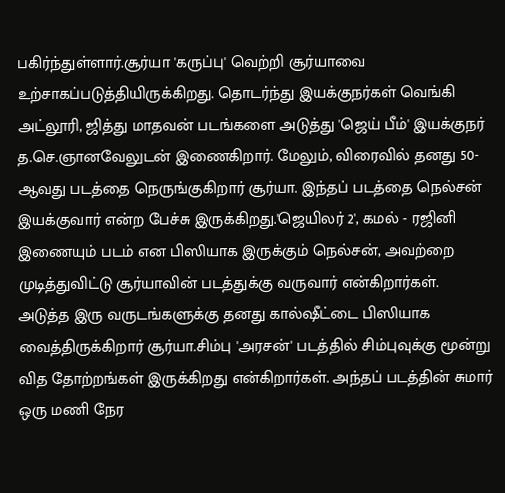பகிர்ந்துள்ளார்.சூர்யா 'கருப்பு' வெற்றி சூர்யாவை உற்சாகப்படுத்தியிருக்கிறது. தொடர்ந்து இயக்குநர்கள் வெங்கி அட்லூரி, ஜித்து மாதவன் படங்களை அடுத்து 'ஜெய் பீம்' இயக்குநர் த.செ.ஞானவேலுடன் இணைகிறார். மேலும், விரைவில் தனது 50-ஆவது படத்தை நெருங்குகிறார் சூர்யா. இந்தப் படத்தை நெல்சன் இயக்குவார் என்ற பேச்சு இருக்கிறது.'ஜெயிலர் 2', கமல் - ரஜினி இணையும் படம் என பிஸியாக இருக்கும் நெல்சன், அவற்றை முடித்துவிட்டு சூர்யாவின் படத்துக்கு வருவார் என்கிறார்கள். அடுத்த இரு வருடங்களுக்கு தனது கால்ஷீட்டை பிஸியாக வைத்திருக்கிறார் சூர்யா.சிம்பு 'அரசன்' படத்தில் சிம்புவுக்கு மூன்று வித தோற்றங்கள் இருக்கிறது என்கிறார்கள். அந்தப் படத்தின் சுமார் ஒரு மணி நேர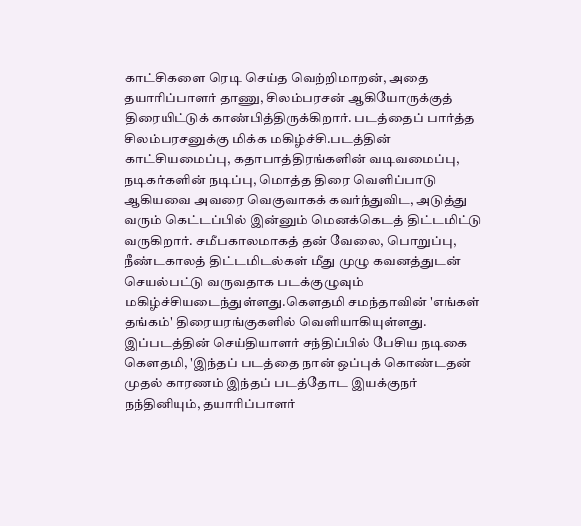காட்சிகளை ரெடி செய்த வெற்றிமாறன், அதை தயாரிப்பாளர் தாணு, சிலம்பரசன் ஆகியோருக்குத் திரையிட்டுக் காண்பித்திருக்கிறார். படத்தைப் பார்த்த சிலம்பரசனுக்கு மிக்க மகிழ்ச்சி.படத்தின் காட்சியமைப்பு, கதாபாத்திரங்களின் வடிவமைப்பு, நடிகர்களின் நடிப்பு, மொத்த திரை வெளிப்பாடு ஆகியவை அவரை வெகுவாகக் கவர்ந்துவிட, அடுத்து வரும் கெட்டப்பில் இன்னும் மெனக்கெடத் திட்டமிட்டு வருகிறார். சமீபகாலமாகத் தன் வேலை, பொறுப்பு, நீண்டகாலத் திட்டமிடல்கள் மீது முழு கவனத்துடன் செயல்பட்டு வருவதாக படக்குழுவும் மகிழ்ச்சியடைந்துள்ளது.கௌதமி சமந்தாவின் 'எங்கள் தங்கம்' திரையரங்குகளில் வெளியாகியுள்ளது. இப்படத்தின் செய்தியாளர் சந்திப்பில் பேசிய நடிகை கௌதமி, 'இந்தப் படத்தை நான் ஒப்புக் கொண்டதன் முதல் காரணம் இந்தப் படத்தோட இயக்குநர் நந்தினியும், தயாரிப்பாளர்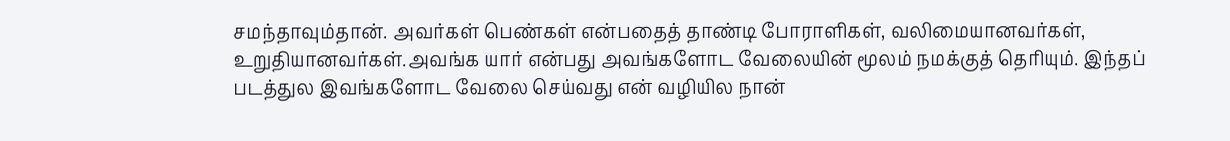சமந்தாவும்தான். அவர்கள் பெண்கள் என்பதைத் தாண்டி போராளிகள், வலிமையானவர்கள், உறுதியானவர்கள்.அவங்க யார் என்பது அவங்களோட வேலையின் மூலம் நமக்குத் தெரியும். இந்தப் படத்துல இவங்களோட வேலை செய்வது என் வழியில நான்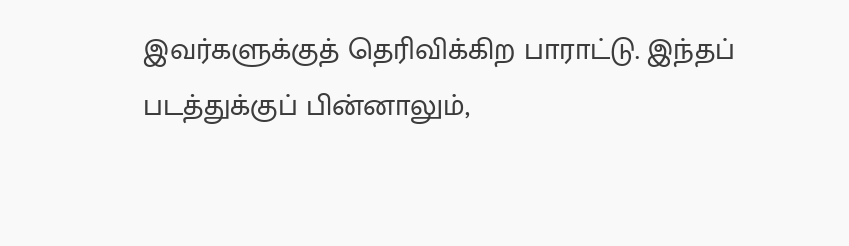இவர்களுக்குத் தெரிவிக்கிற பாராட்டு. இந்தப் படத்துக்குப் பின்னாலும்,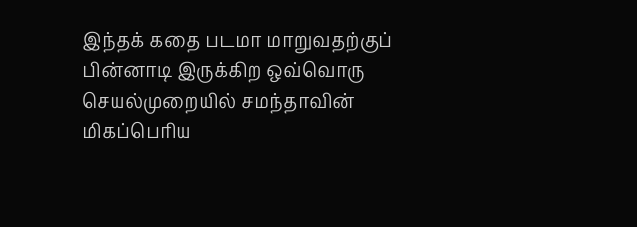இந்தக் கதை படமா மாறுவதற்குப் பின்னாடி இருக்கிற ஒவ்வொரு செயல்முறையில் சமந்தாவின் மிகப்பெரிய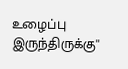உழைப்பு இருந்திருக்கு''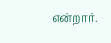என்றார்.